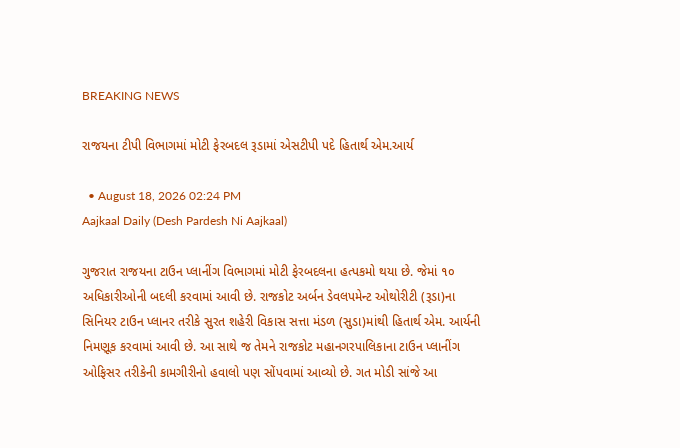BREAKING NEWS

રાજયના ટીપી વિભાગમાં મોટી ફેરબદલ રૂડામાં એસટીપી પદે હિતાર્થ એમ.આર્ય

  • August 18, 2026 02:24 PM
Aajkaal Daily (Desh Pardesh Ni Aajkaal)

ગુજરાત રાજયના ટાઉન પ્લાનીંગ વિભાગમાં મોટી ફેરબદલના હત્પકમો થયા છે. જેમાં ૧૦ અધિકારીઓની બદલી કરવામાં આવી છે. રાજકોટ અર્બન ડેવલપમેન્ટ ઓથોરીટી (રૂડા)ના સિનિયર ટાઉન પ્લાનર તરીકે સુરત શહેરી વિકાસ સત્તા મંડળ (સુડા)માંથી હિતાર્થ એમ. આર્યની નિમણૂક કરવામાં આવી છે. આ સાથે જ તેમને રાજકોટ મહાનગરપાલિકાના ટાઉન પ્લાનીંગ ઓફિસર તરીકેની કામગીરીનો હવાલો પણ સોંપવામાં આવ્યો છે. ગત મોડી સાંજે આ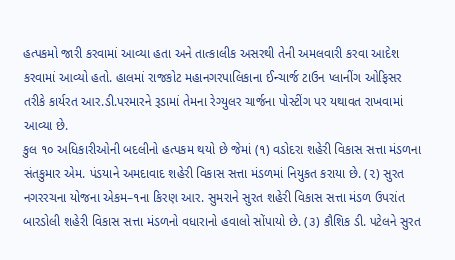હત્પકમો જારી કરવામાં આવ્યા હતા અને તાત્કાલીક અસરથી તેની અમલવારી કરવા આદેશ કરવામાં આવ્યો હતો. હાલમાં રાજકોટ મહાનગરપાલિકાના ઈન્ચાર્જ ટાઉન પ્લાનીંગ ઓફિસર તરીકે કાર્યરત આર.ડી.પરમારને રૂડામાં તેમના રેગ્યુલર ચાર્જના પોસ્ટીંગ પર યથાવત રાખવામાં આવ્યા છે.
કુલ ૧૦ અધિકારીઓની બદલીનો હત્પકમ થયો છે જેમાં (૧) વડોદરા શહેરી વિકાસ સત્તા મંડળના સંતકુમાર એમ. પંડયાને અમદાવાદ શહેરી વિકાસ સત્તા મંડળમાં નિયુકત કરાયા છે. (૨) સુરત નગરરચના યોજના એકમ–૧ના કિરણ આર. સુમરાને સુરત શહેરી વિકાસ સત્તા મંડળ ઉપરાંત બારડોલી શહેરી વિકાસ સત્તા મંડળનો વધારાનો હવાલો સોંપાયો છે. (૩) કૌશિક ડી. પટેલને સુરત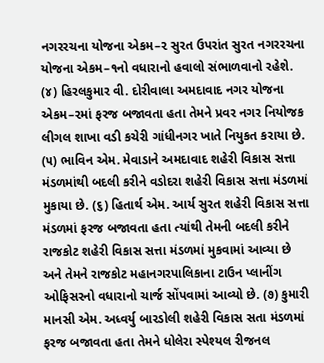નગરરચના યોજના એકમ–૨ સુરત ઉપરાંત સુરત નગરરચના યોજના એકમ–૧નો વધારાનો હવાલો સંભાળવાનો રહેશે. (૪) હિરલકુમાર વી. દોરીવાલા અમદાવાદ નગર યોજના એકમ–૨માં ફરજ બજાવતા હતા તેમને પ્રવર નગર નિયોજક લીગલ શાખા વડી કચેરી ગાંધીનગર ખાતે નિયુકત કરાયા છે. (૫) ભાવિન એમ. મેવાડાને અમદાવાદ શહેરી વિકાસ સત્તા મંડળમાંથી બદલી કરીને વડોદરા શહેરી વિકાસ સત્તા મંડળમાં મુકાયા છે. (૬) હિતાર્થ એમ. આર્ય સુરત શહેરી વિકાસ સત્તા મંડળમાં ફરજ બજાવતા હતા ત્યાંથી તેમની બદલી કરીને રાજકોટ શહેરી વિકાસ સત્તા મંડળમાં મુકવામાં આવ્યા છે અને તેમને રાજકોટ મહાનગરપાલિકાના ટાઉન પ્લાનીંગ ઓફિસરનો વધારાનો ચાર્જ સોંપવામાં આવ્યો છે. (૭) કુમારી માનસી એમ. અધ્વર્યુ બારડોલી શહેરી વિકાસ સતા મંડળમાં ફરજ બજાવતા હતા તેમને ધોલેરા સ્પેશ્યલ રીજનલ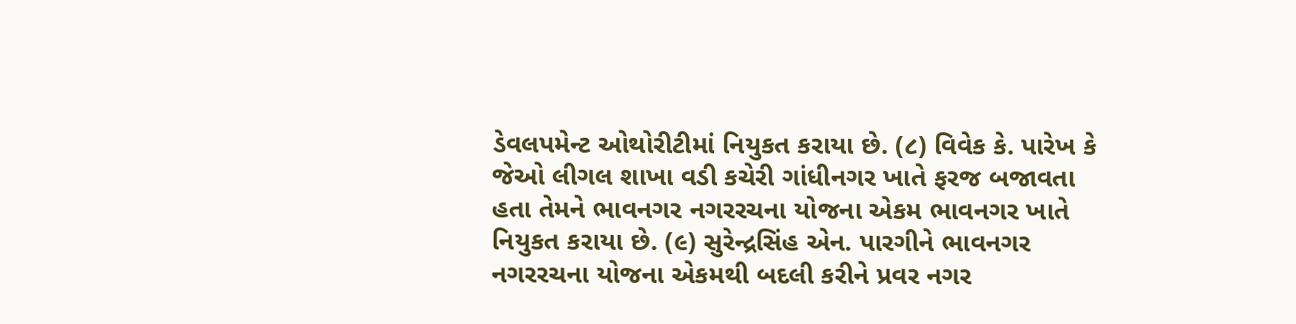ડેવલપમેન્ટ ઓથોરીટીમાં નિયુકત કરાયા છે. (૮) વિવેક કે. પારેખ કે જેઓ લીગલ શાખા વડી કચેરી ગાંધીનગર ખાતે ફરજ બજાવતા હતા તેમને ભાવનગર નગરરચના યોજના એકમ ભાવનગર ખાતે નિયુકત કરાયા છે. (૯) સુરેન્દ્રસિંહ એન. પારગીને ભાવનગર નગરરચના યોજના એકમથી બદલી કરીને પ્રવર નગર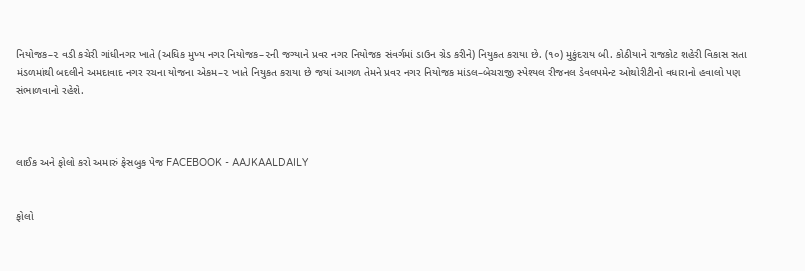નિયોજક–૨ વડી કચેરી ગાંધીનગર ખાતે (અધિક મુખ્ય નગર નિયોજક–૨ની જગ્યાને પ્રવર નગર નિયોજક સંવર્ગમાં ડાઉન ગ્રેડ કરીને) નિયુકત કરાયા છે. (૧૦) મુકુંદરાય બી. કોઠીયાને રાજકોટ શહેરી વિકાસ સતા મંડળમાંથી બદલીને અમદાવાદ નગર રચના યોજના એકમ–૨ ખાતે નિયુકત કરાયા છે જયાં આગળ તેમને પ્રવર નગર નિયોજક માંડલ–બેચરાજી સ્પેશ્યલ રીજનલ ડેવલપમેન્ટ ઓથોરીટીનો વધારાનો હવાલો પણ સંભાળવાનો રહેશે.



લાઈક અને ફોલો કરો અમારું ફેસબુક પેજ FACEBOOK - AAJKAALDAILY


ફોલો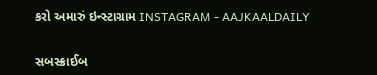કરો અમારું ઇન્સ્ટાગ્રામ INSTAGRAM - AAJKAALDAILY


સબસ્ક્રાઈબ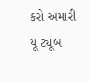કરો અમારી યૂ ટ્યૂબ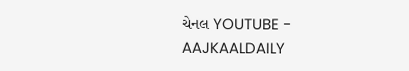ચેનલ YOUTUBE - AAJKAALDAILY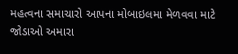મહત્વના સમાચારો આપના મોબાઇલમા મેળવવા માટે જોડાઓ અમારા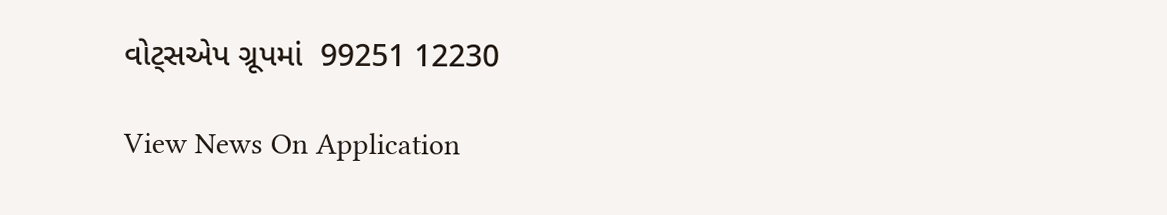વોટ્સએપ ગ્રૂપમાં  99251 12230

View News On Application